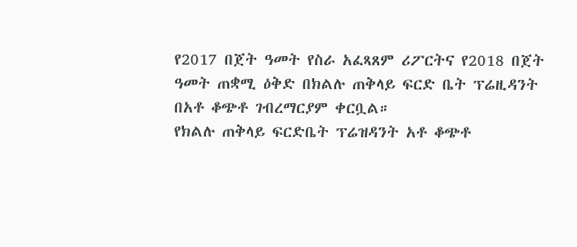የ2017 በጀት ዓመት የስራ አፈጻጸም ሪፖርትና የ2018 በጀት ዓመት ጠቋሚ ዕቅድ በክልሉ ጠቅላይ ፍርድ ቤት ፕሬዚዳንት በአቶ ቆጭቶ ገብረማርያም ቀርቧል።
የክልሉ ጠቅላይ ፍርድቤት ፕሬዝዳንት አቶ ቆጭቶ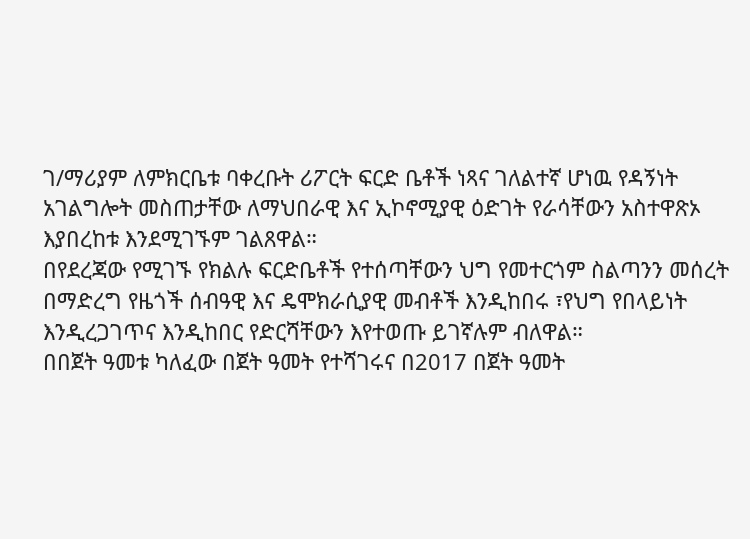ገ/ማሪያም ለምክርቤቱ ባቀረቡት ሪፖርት ፍርድ ቤቶች ነጻና ገለልተኛ ሆነዉ የዳኝነት አገልግሎት መስጠታቸው ለማህበራዊ እና ኢኮኖሚያዊ ዕድገት የራሳቸውን አስተዋጽኦ እያበረከቱ እንደሚገኙም ገልጸዋል።
በየደረጃው የሚገኙ የክልሉ ፍርድቤቶች የተሰጣቸውን ህግ የመተርጎም ስልጣንን መሰረት በማድረግ የዜጎች ሰብዓዊ እና ዴሞክራሲያዊ መብቶች እንዲከበሩ ፣የህግ የበላይነት እንዲረጋገጥና እንዲከበር የድርሻቸውን እየተወጡ ይገኛሉም ብለዋል።
በበጀት ዓመቱ ካለፈው በጀት ዓመት የተሻገሩና በ2017 በጀት ዓመት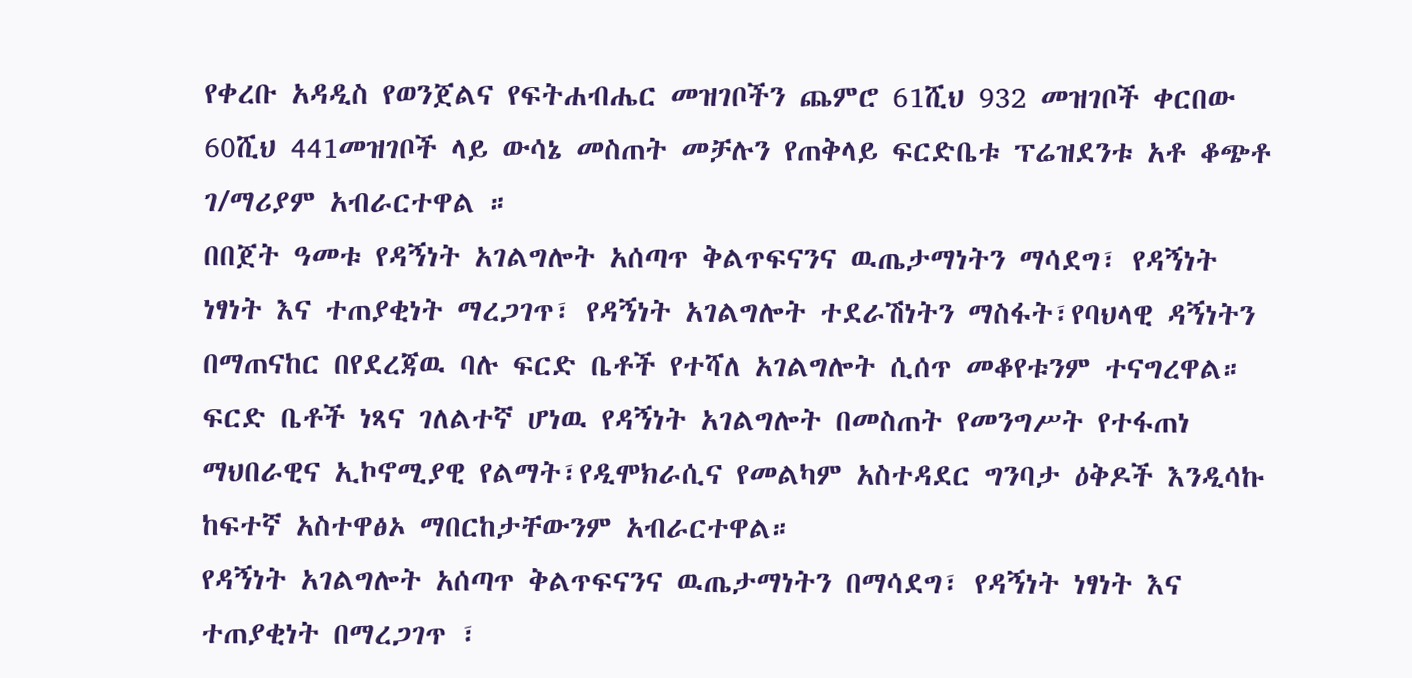የቀረቡ አዳዲስ የወንጀልና የፍትሐብሔር መዝገቦችን ጨምሮ 61ሺህ 932 መዝገቦች ቀርበው 60ሺህ 441መዝገቦች ላይ ውሳኔ መስጠት መቻሉን የጠቅላይ ፍርድቤቱ ፕሬዝደንቱ አቶ ቆጭቶ ገ/ማሪያም አብራርተዋል ።
በበጀት ዓመቱ የዳኝነት አገልግሎት አሰጣጥ ቅልጥፍናንና ዉጤታማነትን ማሳደግ፣ የዳኝነት ነፃነት እና ተጠያቂነት ማረጋገጥ፣ የዳኝነት አገልግሎት ተደራሽነትን ማስፋት፣የባህላዊ ዳኝነትን በማጠናከር በየደረጃዉ ባሉ ፍርድ ቤቶች የተሻለ አገልግሎት ሲሰጥ መቆየቱንም ተናግረዋል።
ፍርድ ቤቶች ነጻና ገለልተኛ ሆነዉ የዳኝነት አገልግሎት በመስጠት የመንግሥት የተፋጠነ ማህበራዊና ኢኮኖሚያዊ የልማት፣የዲሞክራሲና የመልካም አስተዳደር ግንባታ ዕቅዶች እንዲሳኩ ከፍተኛ አስተዋፅኦ ማበርከታቸውንም አብራርተዋል።
የዳኝነት አገልግሎት አሰጣጥ ቅልጥፍናንና ዉጤታማነትን በማሳደግ፣ የዳኝነት ነፃነት እና ተጠያቂነት በማረጋገጥ ፣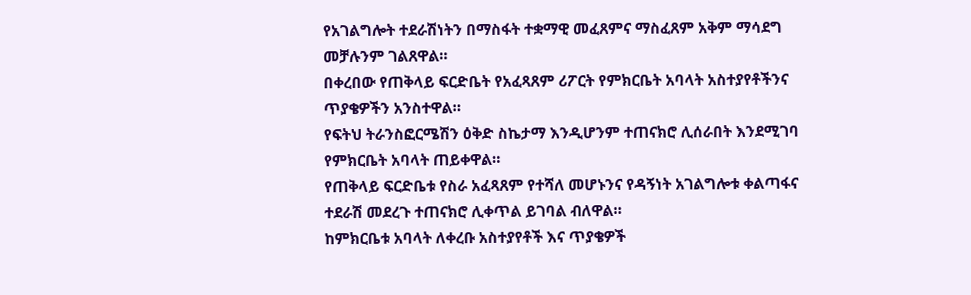የአገልግሎት ተደራሽነትን በማስፋት ተቋማዊ መፈጸምና ማስፈጸም አቅም ማሳደግ መቻሉንም ገልጸዋል።
በቀረበው የጠቅላይ ፍርድቤት የአፈጻጸም ሪፖርት የምክርቤት አባላት አስተያየቶችንና ጥያቄዎችን አንስተዋል።
የፍትህ ትራንስፎርሜሽን ዕቅድ ስኬታማ እንዲሆንም ተጠናክሮ ሊሰራበት እንደሚገባ የምክርቤት አባላት ጠይቀዋል።
የጠቅላይ ፍርድቤቱ የስራ አፈጻጸም የተሻለ መሆኑንና የዳኝነት አገልግሎቱ ቀልጣፋና ተደራሽ መደረጉ ተጠናክሮ ሊቀጥል ይገባል ብለዋል።
ከምክርቤቱ አባላት ለቀረቡ አስተያየቶች እና ጥያቄዎች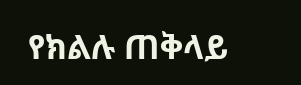የክልሉ ጠቅላይ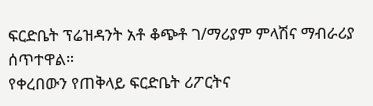ፍርድቤት ፕሬዝዳንት አቶ ቆጭቶ ገ/ማሪያም ምላሽና ማብራሪያ ሰጥተዋል።
የቀረበውን የጠቅላይ ፍርድቤት ሪፖርትና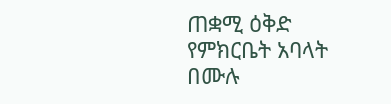ጠቋሚ ዕቅድ የምክርቤት አባላት በሙሉ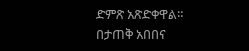ድምጽ አጽድቀዋል።
በታጠቅ አበበና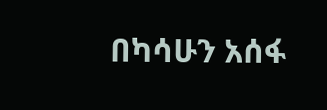በካሳሁን አሰፋ